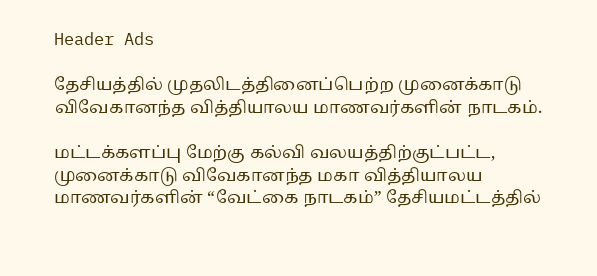Header Ads

தேசியத்தில் முதலிடத்தினைப்பெற்ற முனைக்காடு விவேகானந்த வித்தியாலய மாணவர்களின் நாடகம்.

மட்டக்களப்பு மேற்கு கல்வி வலயத்திற்குட்பட்ட, முனைக்காடு விவேகானந்த மகா வித்தியாலய மாணவர்களின் “வேட்கை நாடகம்” தேசியமட்டத்தில்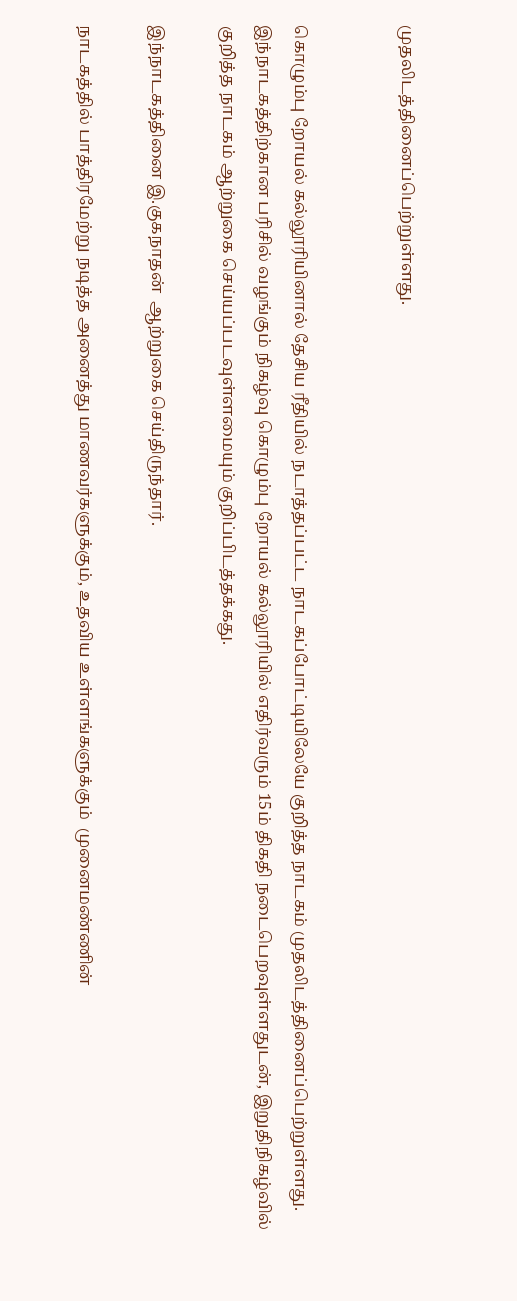முதலிடத்தினைப்பெற்றுள்ளது.


கொழும்பு றோயல் கல்லூரியினால் தேசிய ரீதியில் நடாத்தப்பட்ட நாடகப்போட்டியிலேயே குறித்த நாடகம் முதலிடத்தினைப்பெற்றுள்ளது. இந்நாடகத்திற்கான பரிசில் வழங்கும் நிகழ்வு கொழும்பு றோயல் கல்லூரியில் எதிர்வரும் 15ம் திகதி நடைபெறவுள்ளதுடன், இறுதிநிகழ்வில் குறித்த நாடகம் ஆற்றுகை செய்யப்படவுள்ளமையும் குறிப்பிடத்தக்கது.

இந்நாடகத்தினை இ.குகநாதன்  ஆற்றுகை செய்திருந்தார்.

நாடகத்தில் பாத்திரமேற்று நடித்த அனைத்து மாணவர்களுக்கும், உதவிய உள்ளங்களுக்கும்  முனைமண்ணின்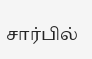சார்பில்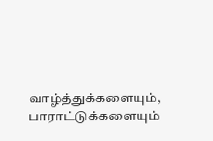வாழ்த்துக்களையும், பாராட்டுக்களையும்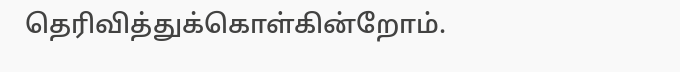தெரிவித்துக்கொள்கின்றோம்.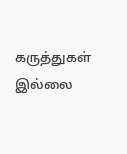கருத்துகள் இல்லை